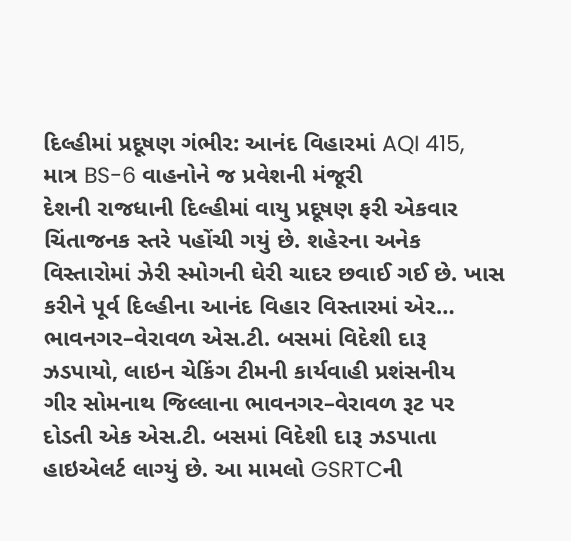દિલ્હીમાં પ્રદૂષણ ગંભીર: આનંદ વિહારમાં AQI 415, માત્ર BS-6 વાહનોને જ પ્રવેશની મંજૂરી
દેશની રાજધાની દિલ્હીમાં વાયુ પ્રદૂષણ ફરી એકવાર ચિંતાજનક સ્તરે પહોંચી ગયું છે. શહેરના અનેક વિસ્તારોમાં ઝેરી સ્મોગની ઘેરી ચાદર છવાઈ ગઈ છે. ખાસ કરીને પૂર્વ દિલ્હીના આનંદ વિહાર વિસ્તારમાં એર…
ભાવનગર–વેરાવળ એસ.ટી. બસમાં વિદેશી દારૂ ઝડપાયો, લાઇન ચેકિંગ ટીમની કાર્યવાહી પ્રશંસનીય
ગીર સોમનાથ જિલ્લાના ભાવનગર–વેરાવળ રૂટ પર દોડતી એક એસ.ટી. બસમાં વિદેશી દારૂ ઝડપાતા હાઇએલર્ટ લાગ્યું છે. આ મામલો GSRTCની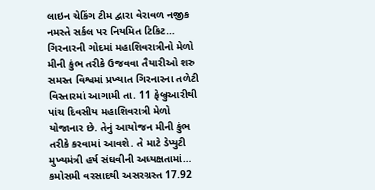લાઇન ચેકિંગ ટીમ દ્વારા વેરાવળ નજીક નમસ્તે સર્કલ પર નિયમિત ટિકિટ…
ગિરનારની ગોદમાં મહાશિવરાત્રીનો મેળો મીની કુંભ તરીકે ઉજવવા તૈયારીઓ શરુ
સમસ્ત વિશ્વમાં પ્રખ્યાત ગિરનારના તળેટી વિસ્તારમાં આગામી તા. 11 ફેબ્રુઆરીથી પાંચ દિવસીય મહાશિવરાત્રી મેળો યોજાનાર છે. તેનું આયોજન મીની કુંભ તરીકે કરવામાં આવશે. તે માટે ડેપ્યુટી મુખ્યમંત્રી હર્ષ સંઘવીની અધ્યક્ષતામાં…
કમોસમી વરસાદથી અસરગ્રસ્ત 17.92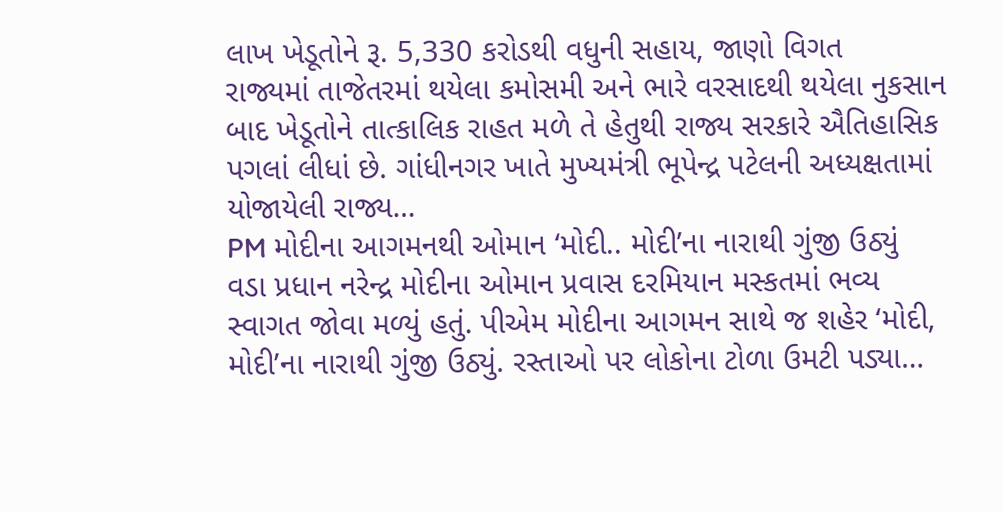લાખ ખેડૂતોને રૂ. 5,330 કરોડથી વધુની સહાય, જાણો વિગત
રાજ્યમાં તાજેતરમાં થયેલા કમોસમી અને ભારે વરસાદથી થયેલા નુકસાન બાદ ખેડૂતોને તાત્કાલિક રાહત મળે તે હેતુથી રાજ્ય સરકારે ઐતિહાસિક પગલાં લીધાં છે. ગાંધીનગર ખાતે મુખ્યમંત્રી ભૂપેન્દ્ર પટેલની અધ્યક્ષતામાં યોજાયેલી રાજ્ય…
PM મોદીના આગમનથી ઓમાન ‘મોદી.. મોદી’ના નારાથી ગુંજી ઉઠ્યું
વડા પ્રધાન નરેન્દ્ર મોદીના ઓમાન પ્રવાસ દરમિયાન મસ્કતમાં ભવ્ય સ્વાગત જોવા મળ્યું હતું. પીએમ મોદીના આગમન સાથે જ શહેર ‘મોદી, મોદી’ના નારાથી ગુંજી ઉઠ્યું. રસ્તાઓ પર લોકોના ટોળા ઉમટી પડ્યા…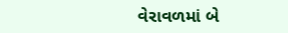વેરાવળમાં બે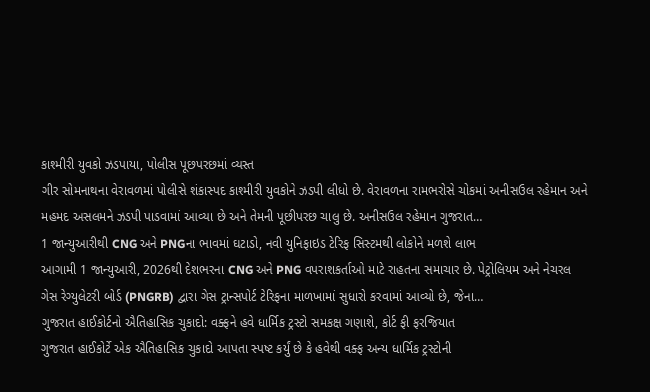કાશ્મીરી યુવકો ઝડપાયા, પોલીસ પૂછપરછમાં વ્યસ્ત
ગીર સોમનાથના વેરાવળમાં પોલીસે શંકાસ્પદ કાશ્મીરી યુવકોને ઝડપી લીધો છે. વેરાવળના રામભરોસે ચોકમાં અનીસઉલ રહેમાન અને મહમદ અસલમને ઝડપી પાડવામાં આવ્યા છે અને તેમની પૂછીપરછ ચાલુ છે. અનીસઉલ રહેમાન ગુજરાત…
1 જાન્યુઆરીથી CNG અને PNGના ભાવમાં ઘટાડો, નવી યુનિફાઇડ ટેરિફ સિસ્ટમથી લોકોને મળશે લાભ
આગામી 1 જાન્યુઆરી, 2026થી દેશભરના CNG અને PNG વપરાશકર્તાઓ માટે રાહતના સમાચાર છે. પેટ્રોલિયમ અને નેચરલ ગેસ રેગ્યુલેટરી બોર્ડ (PNGRB) દ્વારા ગેસ ટ્રાન્સપોર્ટ ટેરિફના માળખામાં સુધારો કરવામાં આવ્યો છે, જેના…
ગુજરાત હાઈકોર્ટનો ઐતિહાસિક ચુકાદો: વક્ફને હવે ધાર્મિક ટ્રસ્ટો સમકક્ષ ગણાશે, કોર્ટ ફી ફરજિયાત
ગુજરાત હાઈકોર્ટે એક ઐતિહાસિક ચુકાદો આપતા સ્પષ્ટ કર્યું છે કે હવેથી વક્ફ અન્ય ધાર્મિક ટ્રસ્ટોની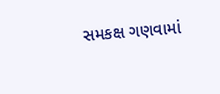સમકક્ષ ગણવામાં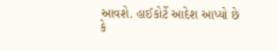આવશે. હાઈકોર્ટે આદેશ આપ્યો છે કે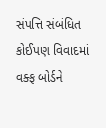સંપત્તિ સંબંધિત કોઈપણ વિવાદમાં વક્ફ બોર્ડને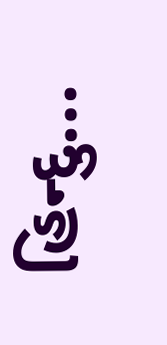હિન્દુ…